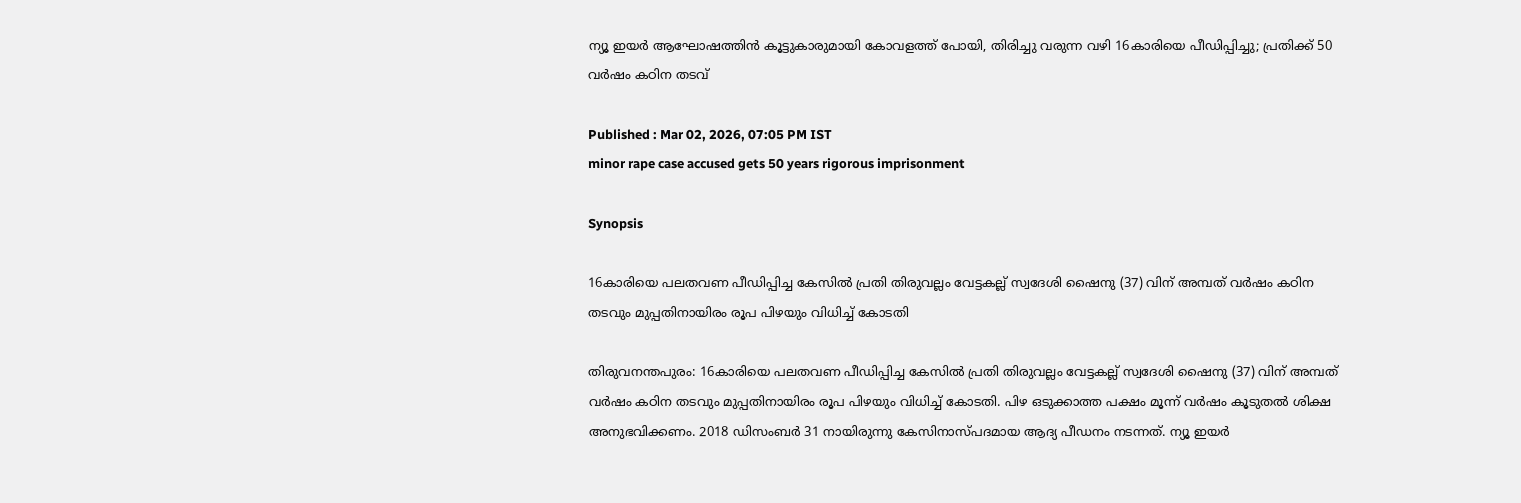ന്യൂ ഇയർ ആഘോഷത്തിന്‍ കൂട്ടുകാരുമായി കോവളത്ത് പോയി, തിരിച്ചു വരുന്ന വഴി 16കാരിയെ പീഡിപ്പിച്ചു; പ്രതിക്ക് 50 വർഷം കഠിന തടവ്

Published : Mar 02, 2026, 07:05 PM IST
minor rape case accused gets 50 years rigorous imprisonment

Synopsis

16കാരിയെ പലതവണ പീഡിപ്പിച്ച കേസിൽ പ്രതി തിരുവല്ലം വേട്ടകല്ല് സ്വദേശി ഷൈനു (37) വിന് അമ്പത് വർഷം കഠിന തടവും മുപ്പതിനായിരം രൂപ പിഴയും വിധിച്ച് കോടതി

തിരുവനന്തപുരം: 16കാരിയെ പലതവണ പീഡിപ്പിച്ച കേസിൽ പ്രതി തിരുവല്ലം വേട്ടകല്ല് സ്വദേശി ഷൈനു (37) വിന് അമ്പത് വർഷം കഠിന തടവും മുപ്പതിനായിരം രൂപ പിഴയും വിധിച്ച് കോടതി. പിഴ ഒടുക്കാത്ത പക്ഷം മൂന്ന് വർഷം കൂടുതൽ ശിക്ഷ അനുഭവിക്കണം. 2018 ഡിസംബർ 31 നായിരുന്നു കേസിനാസ്‌പദമായ ആദ്യ പീഡനം നടന്നത്. ന്യൂ ഇയർ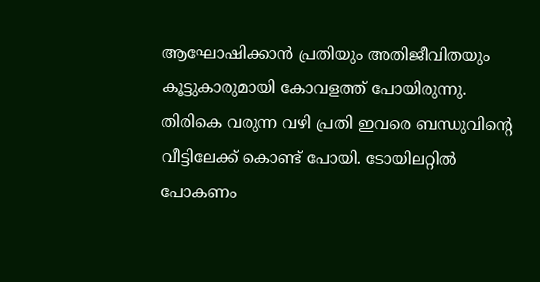ആഘോഷിക്കാൻ പ്രതിയും അതിജീവിതയും കൂട്ടുകാരുമായി കോവളത്ത് പോയിരുന്നു. തിരികെ വരുന്ന വഴി പ്രതി ഇവരെ ബന്ധുവിന്‍റെ വീട്ടിലേക്ക് കൊണ്ട് പോയി. ടോയിലറ്റില്‍ പോകണം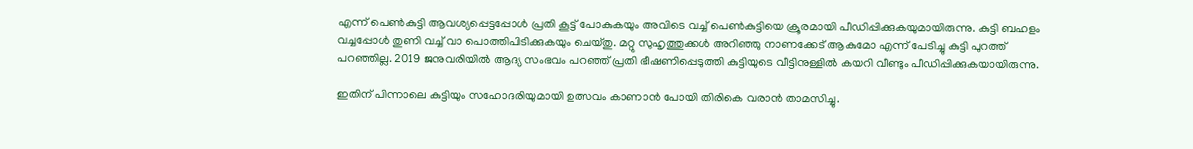എന്ന് പെൺകുട്ടി ആവശ്യപ്പെട്ടപ്പോൾ പ്രതി കൂട്ട് പോകുകയും അവിടെ വച്ച് പെണ്‍കുട്ടിയെ ക്രൂരമായി പീഡിപ്പിക്കുകയുമായിരുന്നു. കുട്ടി ബഹളം വച്ചപ്പോൾ തുണി വച്ച് വാ പൊത്തിപിടിക്കുകയും ചെയ്തു. മറ്റു സുഹൃത്തുക്കൾ അറിഞ്ഞു നാണക്കേട് ആകുമോ എന്ന് പേടിച്ചു കുട്ടി പുറത്ത് പറഞ്ഞില്ല. 2019 ജനുവരിയിൽ ആദ്യ സംഭവം പറഞ്ഞ് പ്രതി ഭീഷണിപ്പെടുത്തി കുട്ടിയുടെ വീട്ടിനുള്ളിൽ കയറി വീണ്ടും പീഡിപ്പിക്കുകയായിരുന്നു.

ഇതിന് പിന്നാലെ കുട്ടിയും സഹോദരിയുമായി ഉത്സവം കാണാൻ പോയി തിരികെ വരാൻ താമസിച്ചു.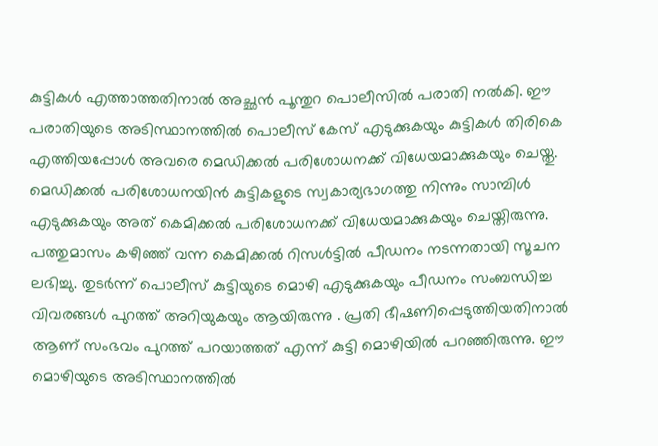കുട്ടികൾ എത്താത്തതിനാല്‍ അച്ഛൻ പൂന്തുറ പൊലീസിൽ പരാതി നൽകി. ഈ പരാതിയുടെ അടിസ്ഥാനത്തിൽ പൊലീസ് കേസ് എടുക്കുകയും കുട്ടികൾ തിരികെ എത്തിയപ്പോൾ അവരെ മെഡിക്കൽ പരിശോധനക്ക് വിധേയമാക്കുകയും ചെയ്തു. മെഡിക്കൽ പരിശോധനയിൻ കുട്ടികളുടെ സ്വകാര്യഭാഗത്തു നിന്നും സാമ്പിൾ എടുക്കുകയും അത് കെമിക്കൽ പരിശോധനക്ക് വിധേയമാക്കുകയും ചെയ്തിരുന്നു. പത്തുമാസം കഴിഞ്ഞ് വന്ന കെമിക്കൽ റിസൾട്ടിൽ പീഡനം നടന്നതായി സൂചന ലഭിച്ചു. തുടർന്ന് പൊലീസ് കുട്ടിയുടെ മൊഴി എടുക്കുകയും പീഡനം സംബന്ധിച്ച വിവരങ്ങൾ പുറത്ത് അറിയുകയും ആയിരുന്നു . പ്രതി ഭീഷണിപ്പെടുത്തിയതിനാൽ ആണ് സംഭവം പുറത്ത് പറയാത്തത് എന്ന് കുട്ടി മൊഴിയിൽ പറഞ്ഞിരുന്നു. ഈ മൊഴിയുടെ അടിസ്ഥാനത്തിൽ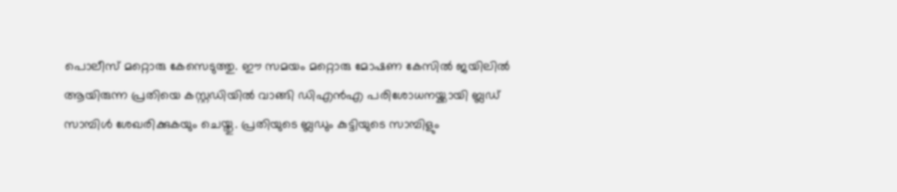പൊലീസ് മറ്റൊരു കേസെടുത്തു. ഈ സമയം മറ്റൊരു മോഷണ കേസിൽ ജയിലില്‍ ആയിരുന്ന പ്രതിയെ കസ്റ്റഡിയിൽ വാങ്ങി ഡിഎൻഎ പരിശോധനയ്ക്കായി ബ്ലഡ്‌ സാമ്പിൾ ശേഖരിക്കുകയും ചെയ്തു. പ്രതിയുടെ ബ്ലഡും കുട്ടിയുടെ സാമ്പിളും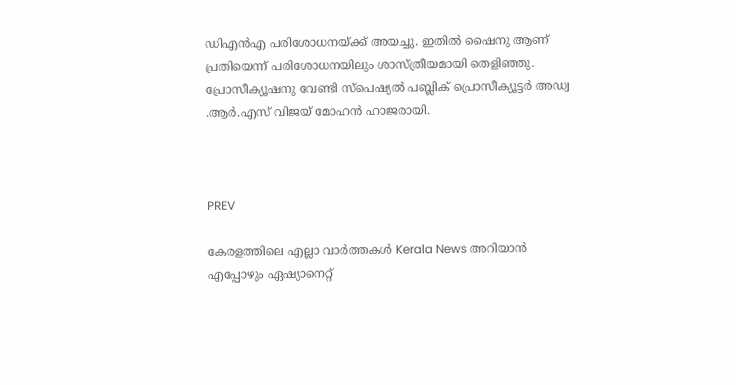ഡിഎൻഎ പരിശോധനയ്ക്ക് അയച്ചു. ഇതിൽ ഷൈനു ആണ് പ്രതിയെന്ന് പരിശോധനയിലും ശാസ്ത്രീയമായി തെളിഞ്ഞു. പ്രോസീക്യൂഷനു വേണ്ടി സ്പെഷ്യൽ പബ്ലിക് പ്രൊസീക്യൂട്ടർ അഡ്വ .ആർ.എസ് വിജയ് മോഹൻ ഹാജരായി.



PREV

കേരളത്തിലെ എല്ലാ വാർത്തകൾ Kerala News അറിയാൻ  എപ്പോഴും ഏഷ്യാനെറ്റ്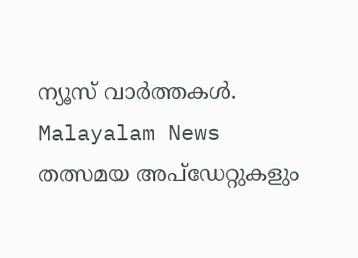ന്യൂസ് വാർത്തകൾ.  Malayalam News   തത്സമയ അപ്‌ഡേറ്റുകളും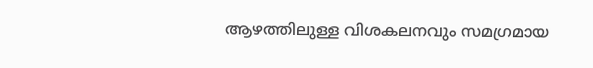ആഴത്തിലുള്ള വിശകലനവും സമഗ്രമായ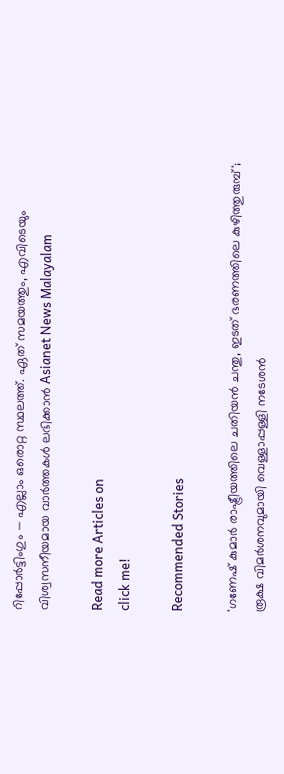റിപ്പോർട്ടിംഗും — എല്ലാം ഒരൊറ്റ സ്ഥലത്ത്. ഏത് സമയത്തും, എവിടെയും വിശ്വസനീയമായ വാർത്തകൾ ലഭിക്കാൻ Asianet News Malayalam

Read more Articles on
click me!

Recommended Stories

'ഗണേഷ് കുമാർ രാഷ്ട്രീയത്തിലെ ചതിയൻ ചന്തു, ഇടത് ഭരണത്തിലെ കുഴിത്തുരുമ്പ്'; രൂക്ഷ വിമർശനവുമായി വെള്ളാപ്പള്ളി നടേശന്‍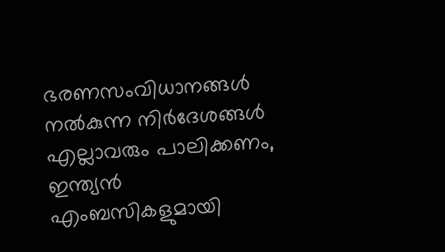ഭരണസംവിധാനങ്ങൾ നൽകുന്ന നിർദേശങ്ങൾ എല്ലാവരും പാലിക്കണം, ഇന്ത്യൻ എംബസികളുമായി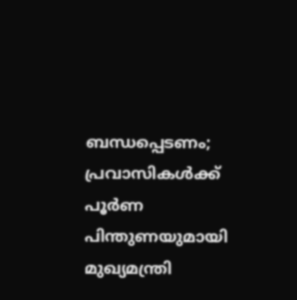ബന്ധപ്പെടണം; പ്രവാസികൾക്ക് പൂർണ പിന്തുണയുമായി മുഖ്യമന്ത്രി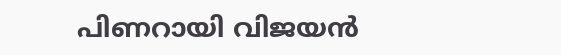പിണറായി വിജയൻ